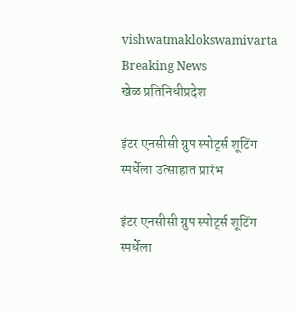vishwatmaklokswamivarta
Breaking News
खेळ प्रतिनिधीप्रदेश

इंटर एनसीसी ग्रुप स्पोर्ट्स शूटिंग स्पर्धेला उत्साहात प्रारंभ

इंटर एनसीसी ग्रुप स्पोर्ट्स शूटिंग स्पर्धेला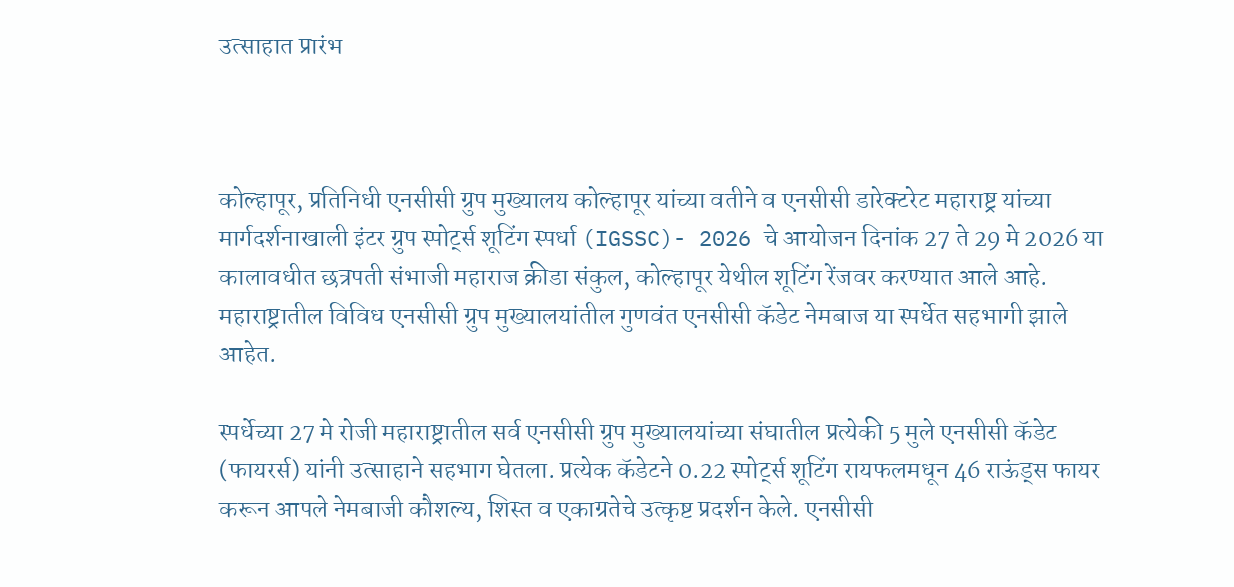उत्साहात प्रारंभ



कोल्हापूर, प्रतिनिधी एनसीसी ग्रुप मुख्यालय कोल्हापूर यांच्या वतीने व एनसीसी डारेक्टरेट महाराष्ट्र यांच्या मार्गदर्शनाखाली इंटर ग्रुप स्पोर्ट्स शूटिंग स्पर्धा (IGSSC)- 2026 चे आयोजन दिनांक 27 ते 29 मे 2026 या कालावधीत छत्रपती संभाजी महाराज क्रीडा संकुल, कोल्हापूर येथील शूटिंग रेंजवर करण्यात आले आहे. महाराष्ट्रातील विविध एनसीसी ग्रुप मुख्यालयांतील गुणवंत एनसीसी कॅडेट नेमबाज या स्पर्धेत सहभागी झाले आहेत.

स्पर्धेच्या 27 मे रोजी महाराष्ट्रातील सर्व एनसीसी ग्रुप मुख्यालयांच्या संघातील प्रत्येकी 5 मुले एनसीसी कॅडेट (फायरर्स) यांनी उत्साहाने सहभाग घेतला. प्रत्येक कॅडेटने 0.22 स्पोर्ट्स शूटिंग रायफलमधून 46 राऊंड्स फायर करून आपले नेमबाजी कौशल्य, शिस्त व एकाग्रतेचे उत्कृष्ट प्रदर्शन केले. एनसीसी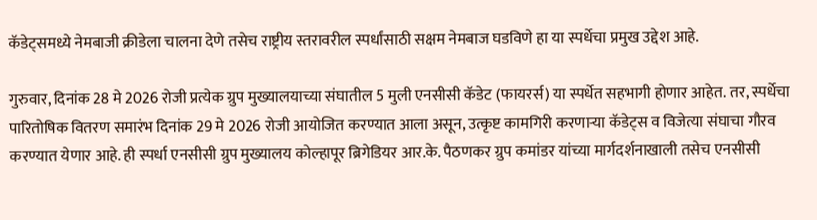कॅडेट्समध्ये नेमबाजी क्रीडेला चालना देणे तसेच राष्ट्रीय स्तरावरील स्पर्धांसाठी सक्षम नेमबाज घडविणे हा या स्पर्धेचा प्रमुख उद्देश आहे.

गुरुवार, दिनांक 28 मे 2026 रोजी प्रत्येक ग्रुप मुख्यालयाच्या संघातील 5 मुली एनसीसी कॅडेट (फायरर्स) या स्पर्धेत सहभागी होणार आहेत. तर, स्पर्धेचा पारितोषिक वितरण समारंभ दिनांक 29 मे 2026 रोजी आयोजित करण्यात आला असून, उत्कृष्ट कामगिरी करणाऱ्या कॅडेट्स व विजेत्या संघाचा गौरव करण्यात येणार आहे. ही स्पर्धा एनसीसी ग्रुप मुख्यालय कोल्हापूर ब्रिगेडियर आर.के. पैठणकर ग्रुप कमांडर यांच्या मार्गदर्शनाखाली तसेच एनसीसी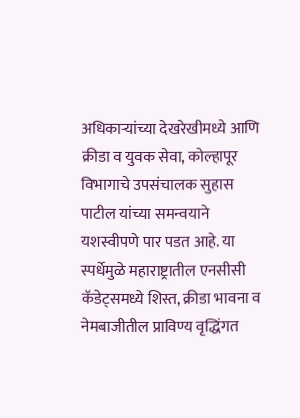अधिकाऱ्यांच्या देखरेखीमध्ये आणि क्रीडा व युवक सेवा, कोल्हापूर विभागाचे उपसंचालक सुहास पाटील यांच्या समन्वयाने यशस्वीपणे पार पडत आहे. या स्पर्धेमुळे महाराष्ट्रातील एनसीसी कॅडेट्समध्ये शिस्त, क्रीडा भावना व नेमबाजीतील प्राविण्य वृद्धिंगत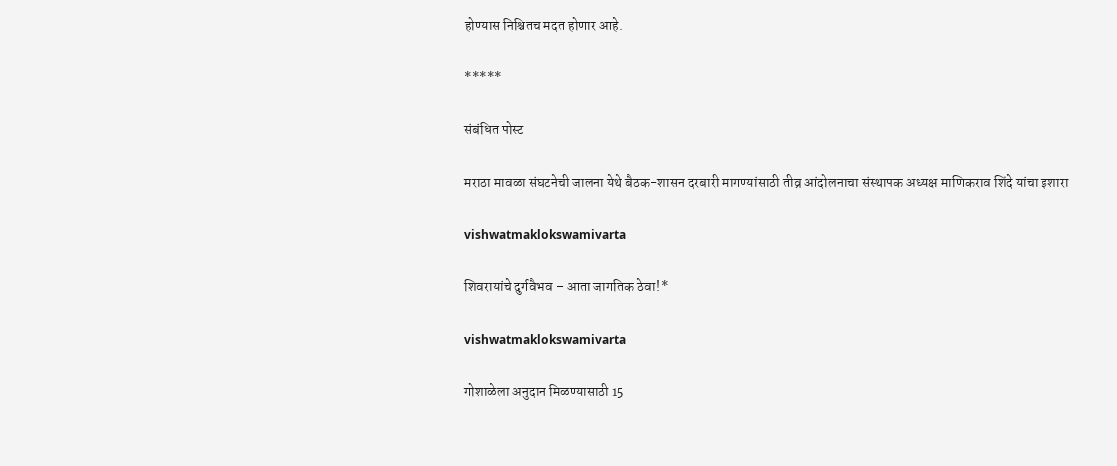होण्यास निश्चितच मदत होणार आहे.

*****

संबंधित पोस्ट

मराठा मावळा संघटनेची जालना येथे बैठक-शासन दरबारी मागण्यांसाठी तीव्र आंदोलनाचा संस्थापक अध्यक्ष माणिकराव शिंदे यांचा इशारा

vishwatmaklokswamivarta

शिवरायांचे दुर्गवैभव – आता जागतिक ठेवा!*

vishwatmaklokswamivarta

गोशाळेला अनुदान मिळण्यासाठी 15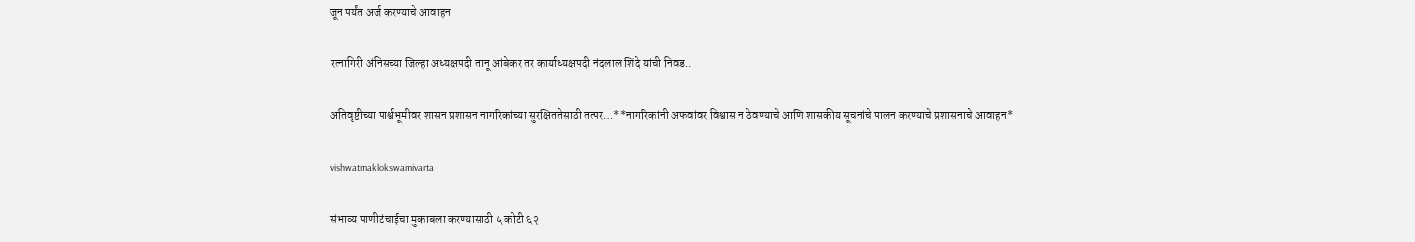जून पर्यंत अर्ज करण्याचे आवाहन

रत्नागिरी अंनिसच्या जिल्हा अध्यक्षपदी तानू आंबेकर तर कार्याध्यक्षपदी नंदलाल शिंदे यांची निवड..

अतिवृष्टीच्या पार्श्वभूमीवर शासन प्रशासन नागरिकांच्या सुरक्षिततेसाठी तत्पर…**नागरिकांनी अफवांवर विश्वास न ठेवण्याचे आणि शासकीय सूचनांचे पालन करण्याचे प्रशासनाचे आवाहन*

vishwatmaklokswamivarta

संभाव्य पाणीटंचाईचा मुकाबला करण्यासाठी ५ कोटी ६२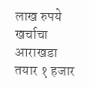लाख‌ रुपये खर्चाचा आराखडा तयार १ हजार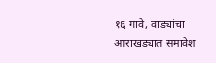१६ गावे, वाड्यांचा आराखड्यात समावेश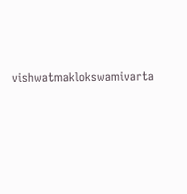vishwatmaklokswamivarta